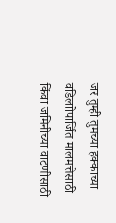जर तुम्ही तुमच्या हक्काच्या वडिलाोपार्जित मालमत्तेसाठी किंवा जमिनीच्या वाटणीसाठी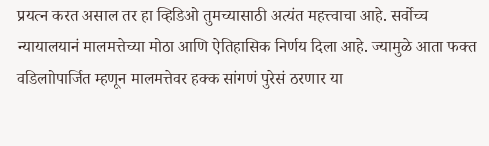प्रयत्न करत असाल तर हा व्हिडिओ तुमच्यासाठी अत्यंत महत्त्वाचा आहे. सर्वोच्च न्यायालयानं मालमत्तेच्या मोठा आणि ऐतिहासिक निर्णय दिला आहे. ज्यामुळे आता फक्त वडिलाोपार्जित म्हणून मालमत्तेवर हक्क सांगणं पुरेसं ठरणार या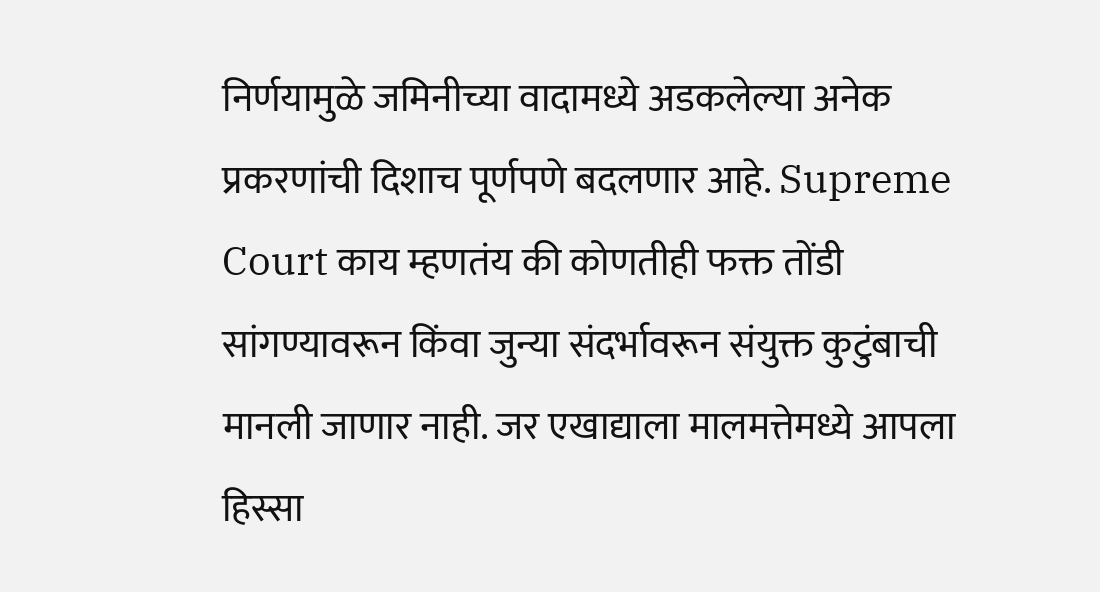निर्णयामुळे जमिनीच्या वादामध्ये अडकलेल्या अनेक प्रकरणांची दिशाच पूर्णपणे बदलणार आहे. Supreme Court काय म्हणतंय की कोणतीही फक्त तोंडी सांगण्यावरून किंवा जुन्या संदर्भावरून संयुक्त कुटुंबाची मानली जाणार नाही. जर एखाद्याला मालमत्तेमध्ये आपला हिस्सा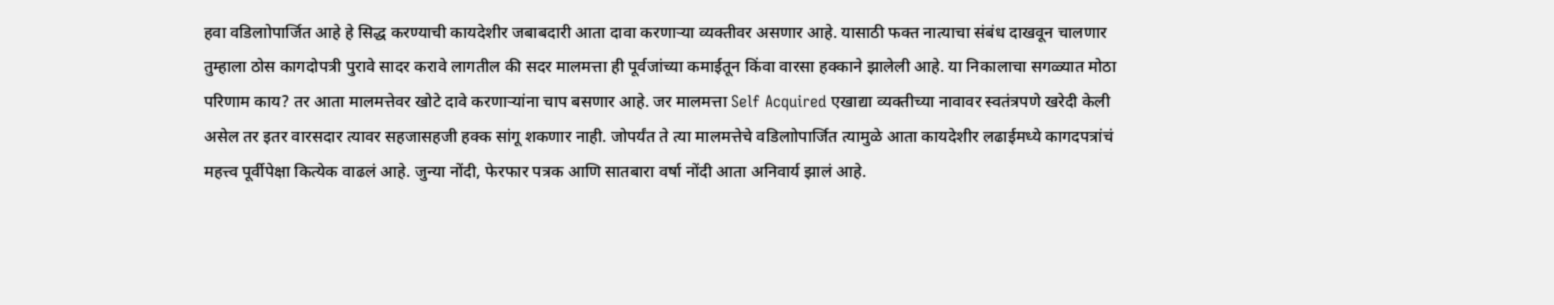हवा वडिलाोपार्जित आहे हे सिद्ध करण्याची कायदेशीर जबाबदारी आता दावा करणाऱ्या व्यक्तीवर असणार आहे. यासाठी फक्त नात्याचा संबंध दाखवून चालणार तुम्हाला ठोस कागदोपत्री पुरावे सादर करावे लागतील की सदर मालमत्ता ही पूर्वजांच्या कमाईतून किंवा वारसा हक्काने झालेली आहे. या निकालाचा सगळ्यात मोठा परिणाम काय? तर आता मालमत्तेवर खोटे दावे करणाऱ्यांना चाप बसणार आहे. जर मालमत्ता Self Acquired एखाद्या व्यक्तीच्या नावावर स्वतंत्रपणे खरेदी केली असेल तर इतर वारसदार त्यावर सहजासहजी हक्क सांगू शकणार नाही. जोपर्यंत ते त्या मालमत्तेचे वडिलाोपार्जित त्यामुळे आता कायदेशीर लढाईमध्ये कागदपत्रांचं महत्त्व पूर्वीपेक्षा कित्येक वाढलं आहे. जुन्या नोंदी, फेरफार पत्रक आणि सातबारा वर्षा नोंदी आता अनिवार्य झालं आहे.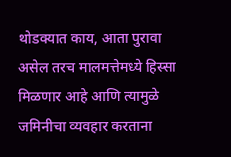थोडक्यात काय, आता पुरावा असेल तरच मालमत्तेमध्ये हिस्सा मिळणार आहे आणि त्यामुळे जमिनीचा व्यवहार करताना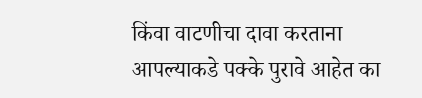किंवा वाटणीचा दावा करताना आपल्याकडे पक्के पुरावे आहेत का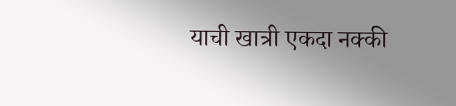याची खात्री एकदा नक्की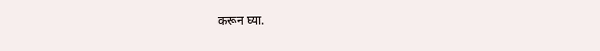करून घ्या.